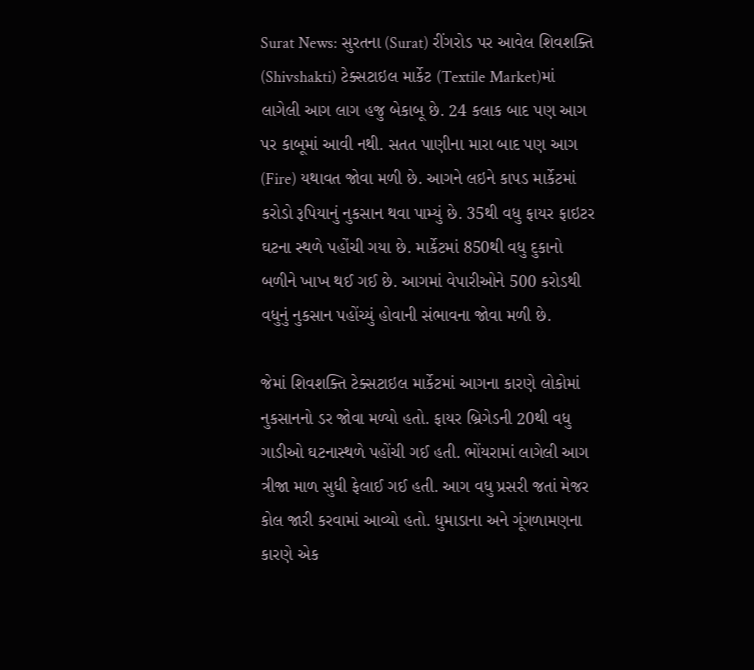Surat News: સુરતના (Surat) રીંગરોડ પર આવેલ શિવશક્તિ (Shivshakti) ટેક્સટાઇલ માર્કેટ (Textile Market)માં લાગેલી આગ લાગ હજુ બેકાબૂ છે. 24 કલાક બાદ પણ આગ પર કાબૂમાં આવી નથી. સતત પાણીના મારા બાદ પણ આગ (Fire) યથાવત જોવા મળી છે. આગને લઇને કાપડ માર્કેટમાં કરોડો રૂપિયાનું નુકસાન થવા પામ્યું છે. 35થી વધુ ફાયર ફાઇટર ઘટના સ્થળે પહોંચી ગયા છે. માર્કેટમાં 850થી વધુ દુકાનો બળીને ખાખ થઈ ગઈ છે. આગમાં વેપારીઓને 500 કરોડથી વધુનું નુકસાન પહોંચ્યું હોવાની સંભાવના જોવા મળી છે.

જેમાં શિવશક્તિ ટેક્સટાઇલ માર્કેટમાં આગના કારણે લોકોમાં નુકસાનનો ડર જોવા મળ્યો હતો. ફાયર બ્રિગેડની 20થી વધુ ગાડીઓ ઘટનાસ્થળે પહોંચી ગઈ હતી. ભોંયરામાં લાગેલી આગ ત્રીજા માળ સુધી ફેલાઈ ગઈ હતી. આગ વધુ પ્રસરી જતાં મેજર કોલ જારી કરવામાં આવ્યો હતો. ધુમાડાના અને ગૂંગળામણના કારણે એક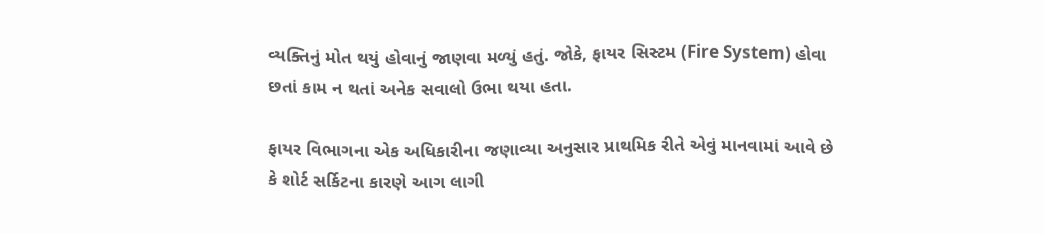વ્યક્તિનું મોત થયું હોવાનું જાણવા મળ્યું હતું. જોકે, ફાયર સિસ્ટમ (Fire System) હોવા છતાં કામ ન થતાં અનેક સવાલો ઉભા થયા હતા.

ફાયર વિભાગના એક અધિકારીના જણાવ્યા અનુસાર પ્રાથમિક રીતે એવું માનવામાં આવે છે કે શોર્ટ સર્કિટના કારણે આગ લાગી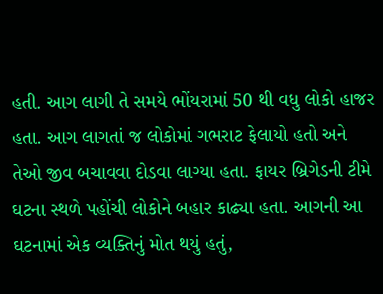હતી. આગ લાગી તે સમયે ભોંયરામાં 50 થી વધુ લોકો હાજર હતા. આગ લાગતાં જ લોકોમાં ગભરાટ ફેલાયો હતો અને તેઓ જીવ બચાવવા દોડવા લાગ્યા હતા. ફાયર બ્રિગેડની ટીમે ઘટના સ્થળે પહોંચી લોકોને બહાર કાઢ્યા હતા. આગની આ ઘટનામાં એક વ્યક્તિનું મોત થયું હતું,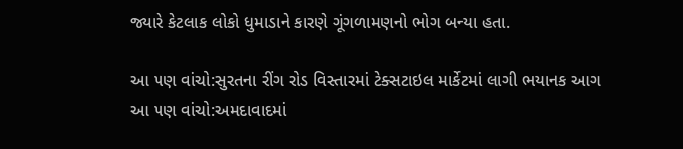જ્યારે કેટલાક લોકો ધુમાડાને કારણે ગૂંગળામણનો ભોગ બન્યા હતા.

આ પણ વાંચો:સુરતના રીંગ રોડ વિસ્તારમાં ટેક્સટાઇલ માર્કેટમાં લાગી ભયાનક આગ
આ પણ વાંચો:અમદાવાદમાં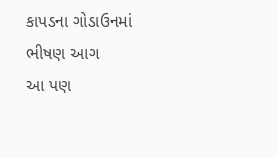કાપડના ગોડાઉનમાં ભીષણ આગ
આ પણ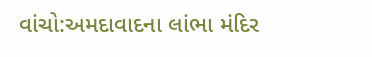વાંચો:અમદાવાદના લાંભા મંદિર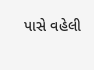પાસે વહેલી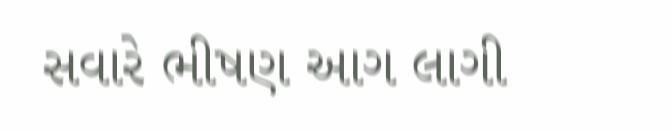સવારે ભીષણ આગ લાગી